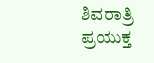ಶಿವರಾತ್ರಿ ಪ್ರಯುಕ್ತ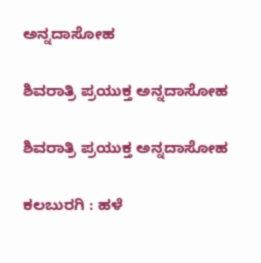ಅನ್ನದಾಸೋಹ

ಶಿವರಾತ್ರಿ ಪ್ರಯುಕ್ತ ಅನ್ನದಾಸೋಹ

ಶಿವರಾತ್ರಿ ಪ್ರಯುಕ್ತ ಅನ್ನದಾಸೋಹ

ಕಲಬುರಗಿ : ಹಳೆ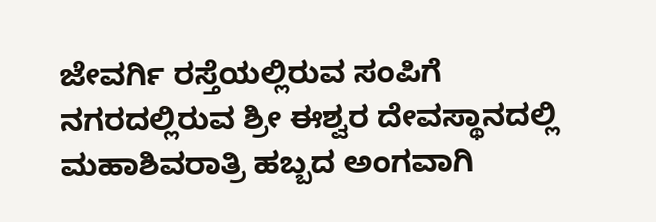ಜೇವರ್ಗಿ ರಸ್ತೆಯಲ್ಲಿರುವ ಸಂಪಿಗೆ ನಗರದಲ್ಲಿರುವ ಶ್ರೀ ಈಶ್ವರ ದೇವಸ್ಥಾನದಲ್ಲಿ ಮಹಾಶಿವರಾತ್ರಿ ಹಬ್ಬದ ಅಂಗವಾಗಿ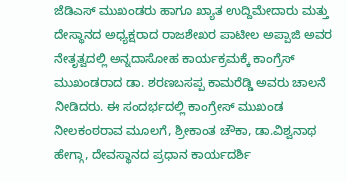ಜೆಡಿಎಸ್ ಮುಖಂಡರು ಹಾಗೂ ಖ್ಯಾತ ಉದ್ದಿಮೇದಾರು ಮತ್ತು ದೇಸ್ಥಾನದ ಅಧ್ಯಕ್ಷರಾದ ರಾಜಶೇಖರ ಪಾಟೀಲ ಅಪ್ಪಾಜಿ ಅವರ ನೇತೃತ್ವದಲ್ಲಿ ಅನ್ನದಾಸೋಹ ಕಾರ್ಯಕ್ರಮಕ್ಕೆ ಕಾಂಗ್ರೆಸ್ ಮುಖಂಡರಾದ ಡಾ. ಶರಣಬಸಪ್ಪ ಕಾಮರೆಡ್ಡಿ ಅವರು ಚಾಲನೆ ನೀಡಿದರು. ಈ ಸಂದರ್ಭದಲ್ಲಿ ಕಾಂಗ್ರೇಸ್ ಮುಖಂಡ ನೀಲಕಂಠರಾವ ಮೂಲಗೆ, ಶ್ರೀಕಾಂತ ಚೌಕಾ, ಡಾ.ವಿಶ್ವನಾಥ ಹೇಗ್ಗಾ, ದೇವಸ್ಥಾನದ ಪ್ರಧಾನ ಕಾರ್ಯದರ್ಶಿ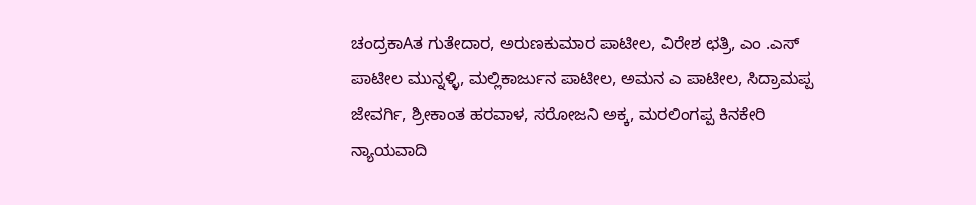ಚಂದ್ರಕಾAತ ಗುತೇದಾರ, ಅರುಣಕುಮಾರ ಪಾಟೀಲ, ವಿರೇಶ ಛತ್ರಿ, ಎಂ .ಎಸ್ ಪಾಟೀಲ ಮುನ್ನಳ್ಳಿ, ಮಲ್ಲಿಕಾರ್ಜುನ ಪಾಟೀಲ, ಅಮನ ಎ ಪಾಟೀಲ, ಸಿದ್ರಾಮಪ್ಪ ಜೇವರ್ಗಿ, ಶ್ರೀಕಾಂತ ಹರವಾಳ, ಸರೋಜನಿ ಅಕ್ಕ, ಮರಲಿಂಗಪ್ಪ ಕಿನಕೇರಿ ನ್ಯಾಯವಾದಿ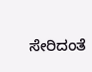ಸೇರಿದಂತೆ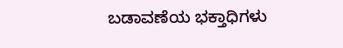ಬಡಾವಣೆಯ ಭಕ್ತಾಧಿಗಳು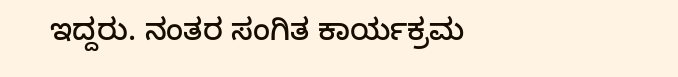ಇದ್ದರು. ನಂತರ ಸಂಗಿತ ಕಾರ್ಯಕ್ರಮ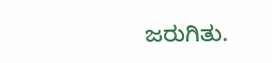ಜರುಗಿತು.